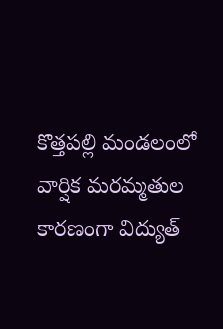కొత్తపల్లి మండలంలో వార్షిక మరమ్మతుల కారణంగా విద్యుత్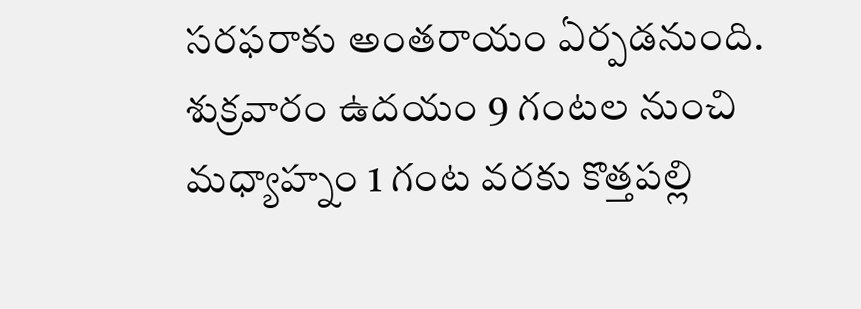సరఫరాకు అంతరాయం ఏర్పడనుంది. శుక్రవారం ఉదయం 9 గంటల నుంచి మధ్యాహ్నం 1 గంట వరకు కొత్తపల్లి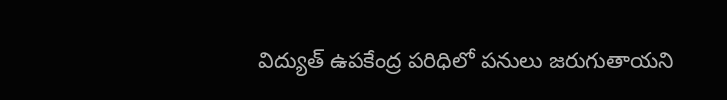విద్యుత్ ఉపకేంద్ర పరిధిలో పనులు జరుగుతాయని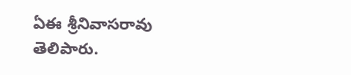ఏఈ శ్రీనివాసరావు తెలిపారు.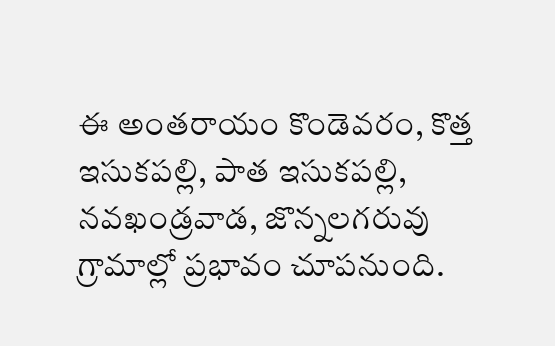ఈ అంతరాయం కొండెవరం, కొత్త ఇసుకపల్లి, పాత ఇసుకపల్లి, నవఖండ్రవాడ, జొన్నలగరువు గ్రామాల్లో ప్రభావం చూపనుంది.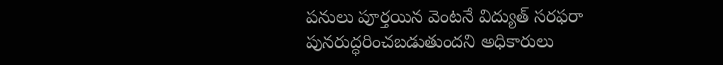పనులు పూర్తయిన వెంటనే విద్యుత్ సరఫరా పునరుద్ధరించబడుతుందని అధికారులు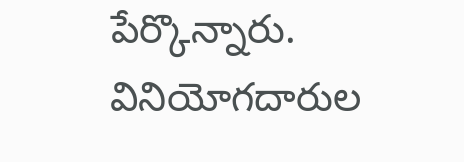పేర్కొన్నారు. వినియోగదారుల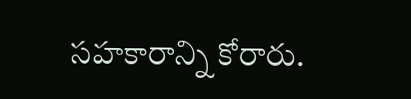సహకారాన్ని కోరారు.